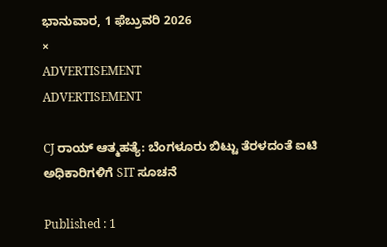ಭಾನುವಾರ, 1 ಫೆಬ್ರುವರಿ 2026
×
ADVERTISEMENT
ADVERTISEMENT

CJ ರಾಯ್ ಆತ್ಮಹತ್ಯೆ: ಬೆಂಗಳೂರು ಬಿಟ್ಟು ತೆರಳದಂತೆ ಐಟಿ ಅಧಿಕಾರಿಗಳಿಗೆ SIT ಸೂಚನೆ

Published : 1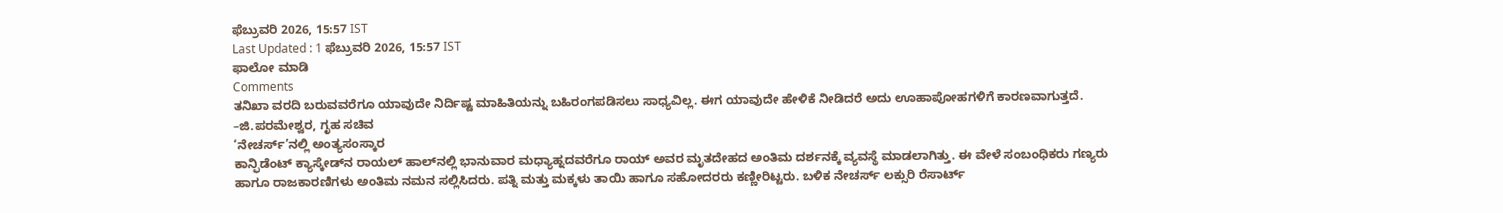ಫೆಬ್ರುವರಿ 2026, 15:57 IST
Last Updated : 1 ಫೆಬ್ರುವರಿ 2026, 15:57 IST
ಫಾಲೋ ಮಾಡಿ
Comments
ತನಿಖಾ ವರದಿ ಬರುವವರೆಗೂ ಯಾವುದೇ ನಿರ್ದಿಷ್ಟ ಮಾಹಿತಿಯನ್ನು ಬಹಿರಂಗಪಡಿಸಲು ಸಾಧ್ಯವಿಲ್ಲ. ಈಗ ಯಾವುದೇ ಹೇಳಿಕೆ ನೀಡಿದರೆ ಅದು ಊಹಾಪೋಹಗಳಿಗೆ ಕಾರಣವಾಗುತ್ತದೆ.
–ಜಿ.ಪರಮೇಶ್ವರ, ಗೃಹ ಸಚಿವ
‘ನೇಚರ್ಸ್‌’ನಲ್ಲಿ ಅಂತ್ಯಸಂಸ್ಕಾರ
ಕಾನ್ಫಿಡೆಂಟ್‌ ಕ್ಯಾಸ್ಕೇಡ್‌ನ ರಾಯಲ್‌ ಹಾಲ್‌ನಲ್ಲಿ ಭಾನುವಾರ ಮಧ್ಯಾಹ್ನದವರೆಗೂ ರಾಯ್ ಅವರ ಮೃತದೇಹದ ಅಂತಿಮ ದರ್ಶನಕ್ಕೆ ವ್ಯವಸ್ಥೆ ಮಾಡಲಾಗಿತ್ತು. ಈ ವೇಳೆ ಸಂಬಂಧಿಕರು ಗಣ್ಯರು ಹಾಗೂ ರಾಜಕಾರಣಿಗಳು ಅಂತಿಮ ನಮನ ಸಲ್ಲಿಸಿದರು. ಪತ್ನಿ ಮತ್ತು ಮಕ್ಕಳು ತಾಯಿ ಹಾಗೂ ಸಹೋದರರು ಕಣ್ಣೀರಿಟ್ಟರು. ಬಳಿಕ ನೇಚರ್ಸ್‌ ಲಕ್ಸುರಿ ರೆಸಾರ್ಟ್‌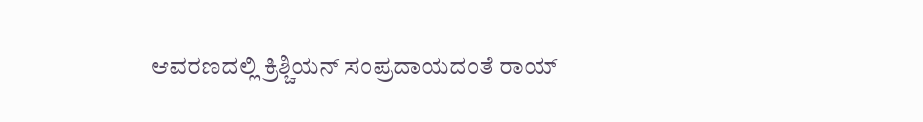ಆವರಣದಲ್ಲಿ ಕ್ರಿಶ್ಚಿಯನ್ ಸಂಪ್ರದಾಯದಂತೆ ರಾಯ್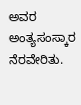ಅವರ ಅಂತ್ಯಸಂಸ್ಕಾರ ನೆರವೇರಿತು.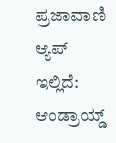ಪ್ರಜಾವಾಣಿ ಆ್ಯಪ್ ಇಲ್ಲಿದೆ: ಆಂಡ್ರಾಯ್ಡ್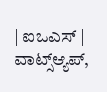| ಐಒಎಸ್ | ವಾಟ್ಸ್ಆ್ಯಪ್,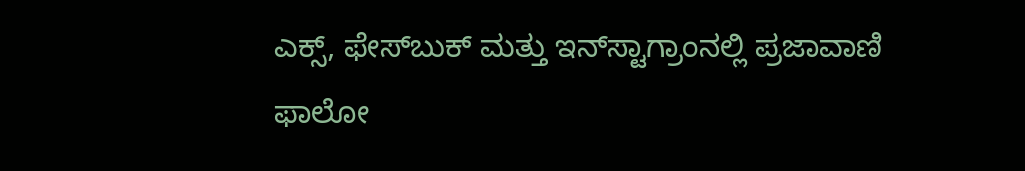ಎಕ್ಸ್, ಫೇಸ್‌ಬುಕ್ ಮತ್ತು ಇನ್‌ಸ್ಟಾಗ್ರಾಂನಲ್ಲಿ ಪ್ರಜಾವಾಣಿ ಫಾಲೋ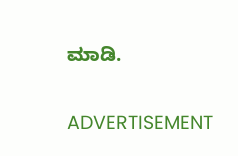ಮಾಡಿ.

ADVERTISEMENT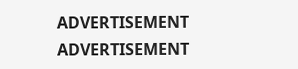ADVERTISEMENT
ADVERTISEMENT